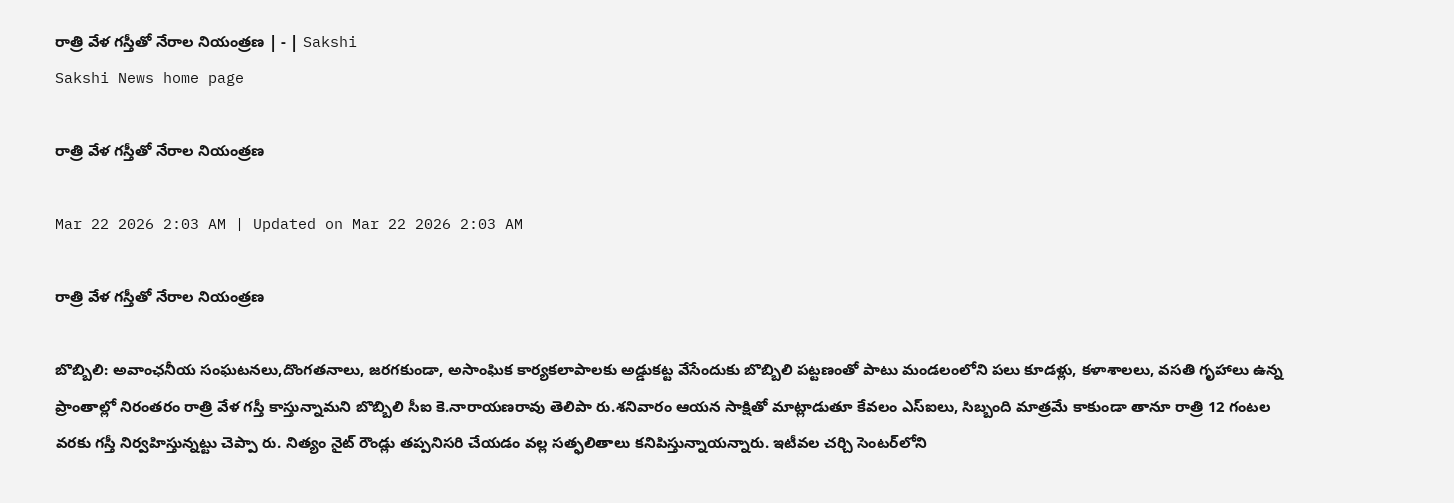రాత్రి వేళ గస్తీతో నేరాల నియంత్రణ | - | Sakshi
Sakshi News home page

రాత్రి వేళ గస్తీతో నేరాల నియంత్రణ

Mar 22 2026 2:03 AM | Updated on Mar 22 2026 2:03 AM

రాత్రి వేళ గస్తీతో నేరాల నియంత్రణ

బొబ్బిలి: అవాంఛనీయ సంఘటనలు,దొంగతనాలు, జరగకుండా, అసాంఘిక కార్యకలాపాలకు అడ్డుకట్ట వేసేందుకు బొబ్బిలి పట్టణంతో పాటు మండలంలోని పలు కూడళ్లు, కళాశాలలు, వసతి గృహాలు ఉన్న ప్రాంతాల్లో నిరంతరం రాత్రి వేళ గస్తీ కాస్తున్నామని బొబ్బిలి సీఐ కె.నారాయణరావు తెలిపా రు.శనివారం ఆయన సాక్షితో మాట్లాడుతూ కేవలం ఎస్‌ఐలు, సిబ్బంది మాత్రమే కాకుండా తానూ రాత్రి 12 గంటల వరకు గస్తీ నిర్వహిస్తున్నట్టు చెప్పా రు. నిత్యం నైట్‌ రౌండ్లు తప్పనిసరి చేయడం వల్ల సత్ఫలితాలు కనిపిస్తున్నాయన్నారు. ఇటీవల చర్చి సెంటర్‌లోని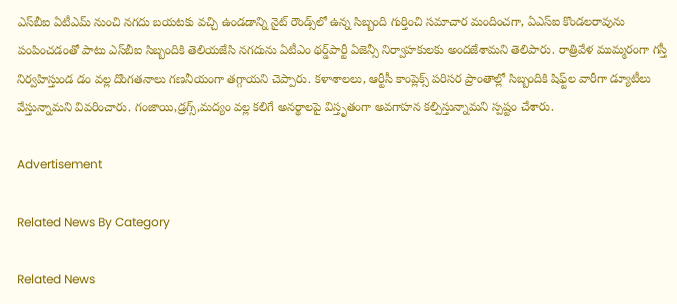ఎస్‌బీఐ ఏటీఎమ్‌ నుంచి నగదు బయటకు వచ్చి ఉండడాన్ని నైట్‌ రౌండ్స్‌లో ఉన్న సిబ్బంది గుర్తించి సమాచార మందించగా, ఏఎస్‌ఐ కొండలరావును పంపించడంతో పాటు ఎస్‌బీఐ సిబ్బందికి తెలియజేసి నగదును ఏటీఎం థర్డ్‌పార్టీ ఏజెన్సీ నిర్వాహకులకు అందజేశామని తెలిపారు. రాత్రివేళ ముమ్మరంగా గస్తీ నిర్వహిస్తుండ డం వల్ల దొంగతనాలు గణనీయంగా తగ్గాయని చెప్పారు. కళాశాలలు, ఆర్టీసీ కాంప్లెక్స్‌ పరిసర ప్రాంతాల్లో సిబ్బందికి షిఫ్ట్‌ల వారీగా డ్యూటీలు వేస్తున్నామని వివరించారు. గంజాయి,డ్రగ్స్‌,మద్యం వల్ల కలిగే అనర్థాలపై విస్తృతంగా అవగాహన కల్పిస్తున్నామని స్పష్టం చేశారు.

Advertisement

Related News By Category

Related News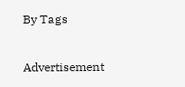By Tags

Advertisement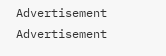Advertisement
Advertisement